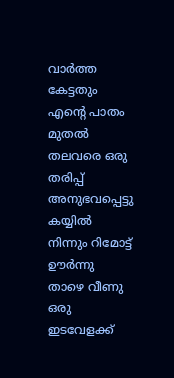വാർത്ത കേട്ടതും എന്റെ പാതം മുതൽ തലവരെ ഒരു തരിപ്പ് അനുഭവപ്പെട്ടു
കയ്യിൽ നിന്നും റിമോട്ട് ഊർന്നു താഴെ വീണു
ഒരു ഇടവേളക്ക്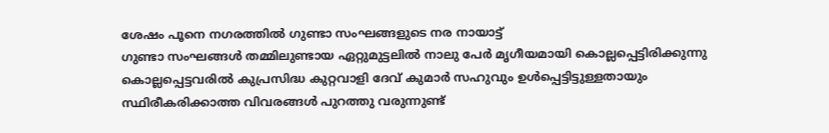ശേഷം പൂനെ നഗരത്തിൽ ഗുണ്ടാ സംഘങ്ങളുടെ നര നായാട്ട്
ഗുണ്ടാ സംഘങ്ങൾ തമ്മിലുണ്ടായ ഏറ്റുമുട്ടലിൽ നാലു പേർ മൃഗീയമായി കൊല്ലപ്പെട്ടിരിക്കുന്നു
കൊല്ലപ്പെട്ടവരിൽ കുപ്രസിദ്ധ കുറ്റവാളി ദേവ് കുമാർ സഹുവും ഉൾപ്പെട്ടിട്ടുള്ളതായും സ്ഥിരീകരിക്കാത്ത വിവരങ്ങൾ പുറത്തു വരുന്നുണ്ട്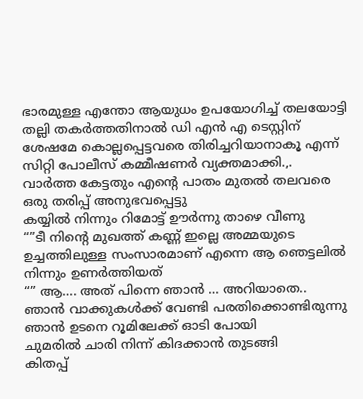ഭാരമുള്ള എന്തോ ആയുധം ഉപയോഗിച്ച് തലയോട്ടി തല്ലി തകർത്തതിനാൽ ഡി എൻ എ ടെസ്റ്റിന് ശേഷമേ കൊല്ലപ്പെട്ടവരെ തിരിച്ചറിയാനാകൂ എന്ന് സിറ്റി പോലീസ് കമ്മീഷണർ വ്യക്തമാക്കി.,.
വാർത്ത കേട്ടതും എന്റെ പാതം മുതൽ തലവരെ ഒരു തരിപ്പ് അനുഭവപ്പെട്ടു
കയ്യിൽ നിന്നും റിമോട്ട് ഊർന്നു താഴെ വീണു
“”ടീ നിന്റെ മുഖത്ത് കണ്ണ് ഇല്ലെ അമ്മയുടെ ഉച്ചത്തിലുള്ള സംസാരമാണ് എന്നെ ആ ഞെട്ടലിൽ നിന്നും ഉണർത്തിയത്
“” ആ…. അത് പിന്നെ ഞാൻ … അറിയാതെ..
ഞാൻ വാക്കുകൾക്ക് വേണ്ടി പരതിക്കൊണ്ടിരുന്നു
ഞാൻ ഉടനെ റൂമിലേക്ക് ഓടി പോയി
ചുമരിൽ ചാരി നിന്ന് കിദക്കാൻ തുടങ്ങി
കിതപ്പ്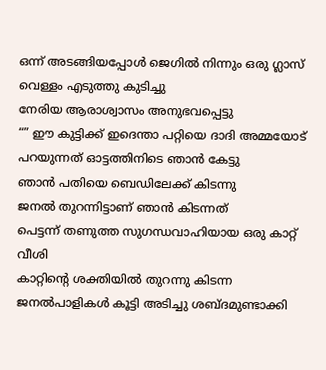ഒന്ന് അടങ്ങിയപ്പോൾ ജെഗിൽ നിന്നും ഒരു ഗ്ലാസ് വെള്ളം എടുത്തു കുടിച്ചു
നേരിയ ആരാശ്വാസം അനുഭവപ്പെട്ടു
“” ഈ കുട്ടിക്ക് ഇദെന്താ പറ്റിയെ ദാദി അമ്മയോട് പറയുന്നത് ഓട്ടത്തിനിടെ ഞാൻ കേട്ടു
ഞാൻ പതിയെ ബെഡിലേക്ക് കിടന്നു
ജനൽ തുറന്നിട്ടാണ് ഞാൻ കിടന്നത്
പെട്ടന്ന് തണുത്ത സുഗന്ധവാഹിയായ ഒരു കാറ്റ് വീശി
കാറ്റിന്റെ ശക്തിയിൽ തുറന്നു കിടന്ന ജനൽപാളികൾ കൂട്ടി അടിച്ചു ശബ്ദമുണ്ടാക്കി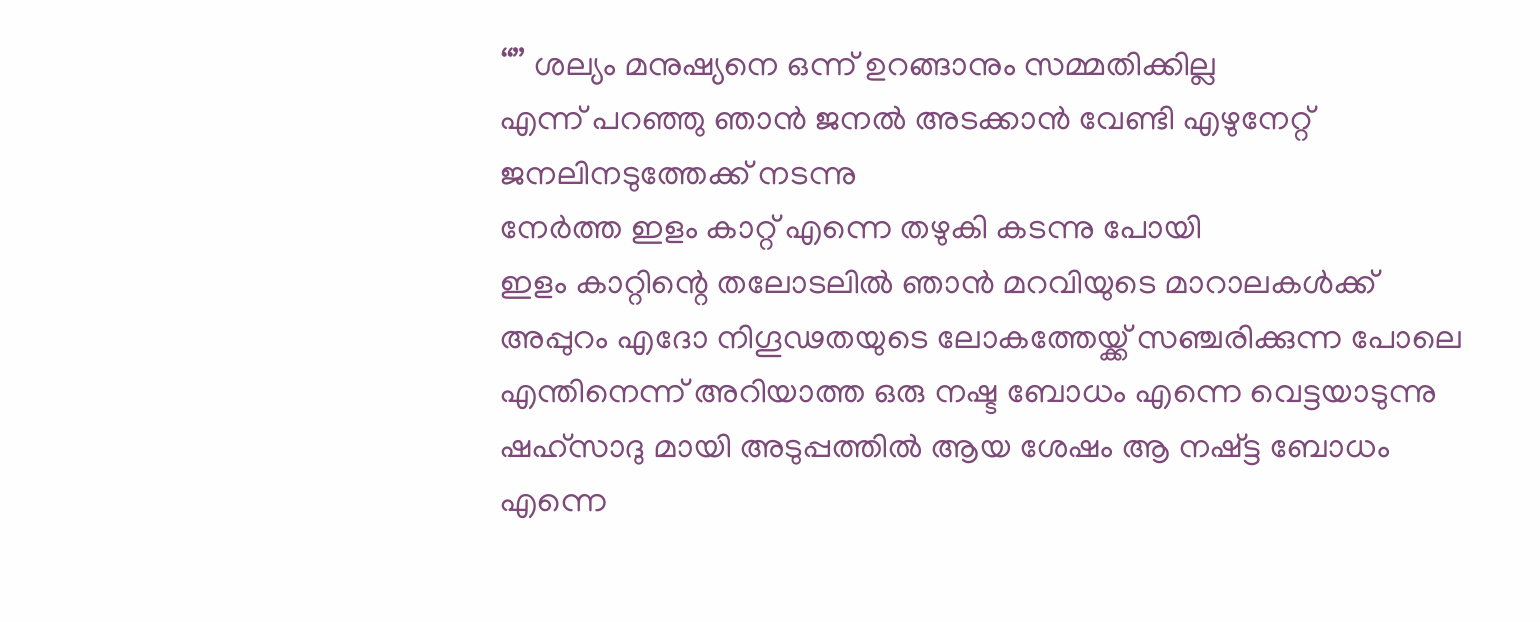“” ശല്യം മനുഷ്യനെ ഒന്ന് ഉറങ്ങാനും സമ്മതിക്കില്ല
എന്ന് പറഞ്ഞു ഞാൻ ജനൽ അടക്കാൻ വേണ്ടി എഴുനേറ്റ് ജനലിനടുത്തേക്ക് നടന്നു
നേർത്ത ഇളം കാറ്റ് എന്നെ തഴുകി കടന്നു പോയി
ഇളം കാറ്റിന്റെ തലോടലിൽ ഞാൻ മറവിയുടെ മാറാലകൾക്ക് അപ്പുറം എദോ നിഗൂഢതയുടെ ലോകത്തേയ്ക്ക് സഞ്ചരിക്കുന്ന പോലെ
എന്തിനെന്ന് അറിയാത്ത ഒരു നഷ്ട ബോധം എന്നെ വെട്ടയാടുന്നു
ഷഹ്സാദു മായി അടുപ്പത്തിൽ ആയ ശേഷം ആ നഷ്ട്ട ബോധം എന്നെ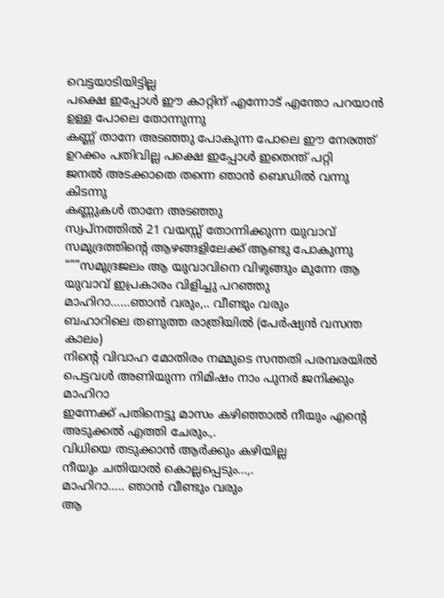വെട്ടയാടിയിട്ടില്ല
പക്ഷെ ഇപ്പോൾ ഈ കാറ്റിന് എന്നോട് എന്തോ പറയാൻ ഉള്ള പോലെ തോന്നുന്നു
കണ്ണ് താനേ അടഞ്ഞു പോകുന്ന പോലെ ഈ നേരത്ത് ഉറക്കം പതിവില്ല പക്ഷെ ഇപ്പോൾ ഇതെന്ത് പറ്റി
ജനൽ അടക്കാതെ തന്നെ ഞാൻ ബെഡിൽ വന്നു കിടന്നു
കണ്ണുകൾ താനേ അടഞ്ഞു
സ്വപ്നത്തിൽ 21 വയസ്സ് തോന്നിക്കുന്ന യുവാവ് സമുദ്രത്തിന്റെ ആഴങ്ങളിലേക്ക് ആണ്ടു പോകുന്നു
“””സമുദ്രജലം ആ യുവാവിനെ വിഴുങ്ങും മുന്നേ ആ യുവാവ് ഇപ്രകാരം വിളിച്ചു പറഞ്ഞു
മാഹിറാ……ഞാൻ വരും,.. വീണ്ടും വരും
ബഹാറിലെ തണുത്ത രാത്രിയിൽ (പേർഷ്യൻ വസന്ത കാലം)
നിന്റെ വിവാഹ മോതിരം നമ്മുടെ സന്തതി പരമ്പരയിൽ പെട്ടവൾ അണിയുന്ന നിമിഷം നാം പുനർ ജനിക്കും മാഹിറാ
ഇന്നേക്ക് പതിനെട്ടു മാസം കഴിഞ്ഞാൽ നീയും എന്റെ അടുക്കൽ എത്തി ചേരും.,.
വിധിയെ തടുക്കാൻ ആർക്കും കഴിയില്ല
നീയും ചതിയാൽ കൊല്ലപ്പെടും…,.
മാഹിറാ….. ഞാൻ വീണ്ടും വരും
ആ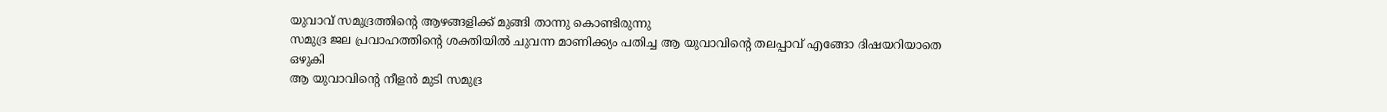യുവാവ് സമുദ്രത്തിന്റെ ആഴങ്ങളിക്ക് മുങ്ങി താന്നു കൊണ്ടിരുന്നു
സമുദ്ര ജല പ്രവാഹത്തിന്റെ ശക്തിയിൽ ചുവന്ന മാണിക്ക്യം പതിച്ച ആ യുവാവിന്റെ തലപ്പാവ് എങ്ങോ ദിഷയറിയാതെ ഒഴുകി
ആ യുവാവിന്റെ നീളൻ മുടി സമുദ്ര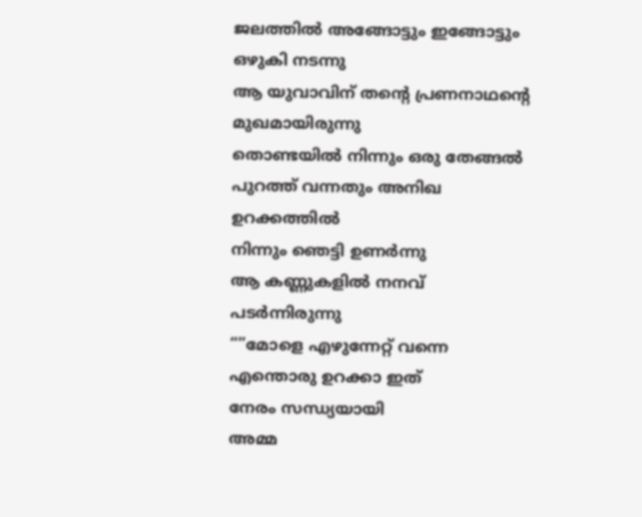ജലത്തിൽ അങ്ങോട്ടും ഇങ്ങോട്ടും ഒഴുകി നടന്നു
ആ യുവാവിന് തന്റെ പ്രണനാഥന്റെ മുഖമായിരുന്നു
തൊണ്ടയിൽ നിന്നും ഒരു തേങ്ങൽ പുറത്ത് വന്നതും അനിഖ ഉറക്കത്തിൽ
നിന്നും ഞെട്ടി ഉണർന്നു
ആ കണ്ണുകളിൽ നനവ് പടർന്നിരുന്നു
“”മോളെ എഴുന്നേറ്റ് വന്നെ എന്തൊരു ഉറക്കാ ഇത്
നേരം സന്ധ്യയായി
അമ്മ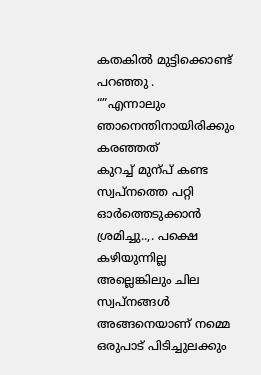കതകിൽ മുട്ടിക്കൊണ്ട് പറഞ്ഞു .
“”എന്നാലും ഞാനെന്തിനായിരിക്കും കരഞ്ഞത്
കുറച്ച് മുന്പ് കണ്ട സ്വപ്നത്തെ പറ്റി ഓർത്തെടുക്കാൻ ശ്രമിച്ചു..,. പക്ഷെ കഴിയുന്നില്ല
അല്ലെങ്കിലും ചില സ്വപ്നങ്ങൾ അങ്ങനെയാണ് നമ്മെ ഒരുപാട് പിടിച്ചുലക്കും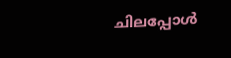ചിലപ്പോൾ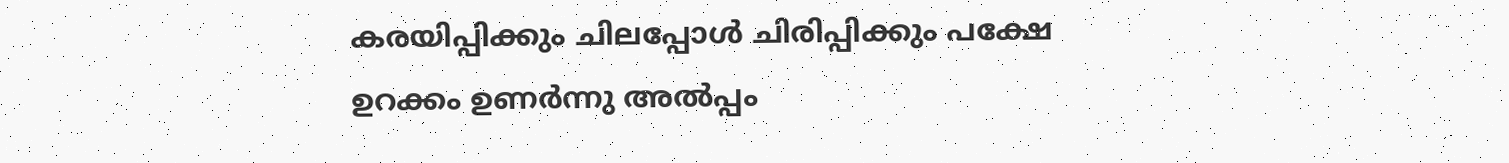കരയിപ്പിക്കും ചിലപ്പോൾ ചിരിപ്പിക്കും പക്ഷേ ഉറക്കം ഉണർന്നു അൽപ്പം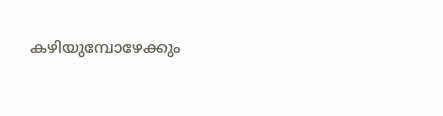കഴിയുമ്പോഴേക്കും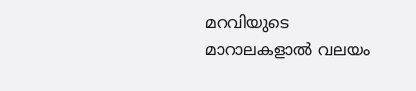മറവിയുടെ മാറാലകളാൽ വലയം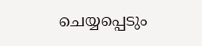ചെയ്യപ്പെടും